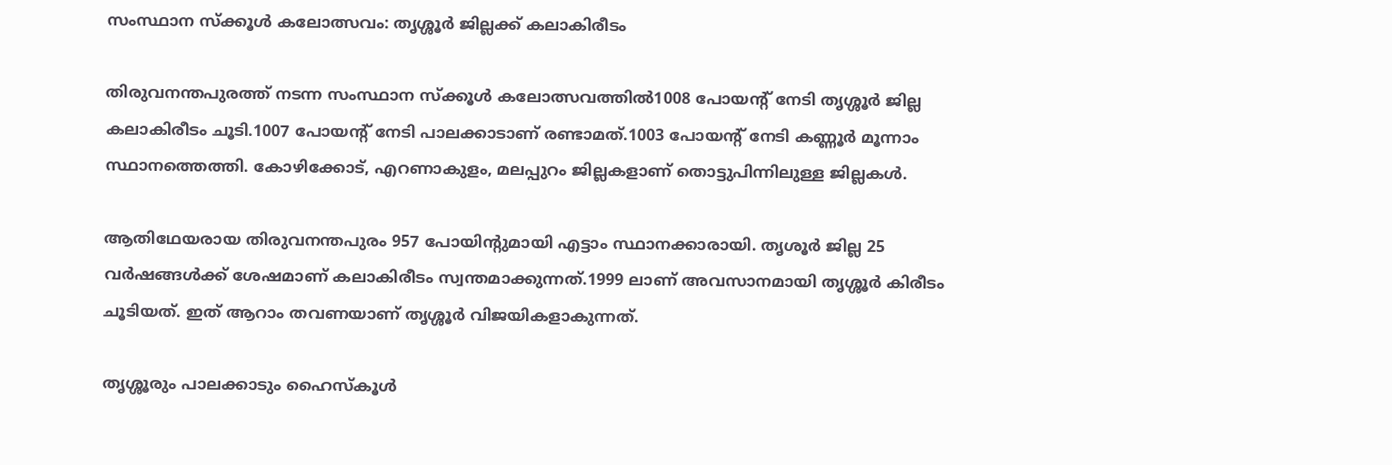സംസ്ഥാന സ്ക്കൂൾ കലോത്സവം: തൃശ്ശൂർ ജില്ലക്ക് കലാകിരീടം

തിരുവനന്തപുരത്ത് നടന്ന സംസ്ഥാന സ്ക്കൂൾ കലോത്സവത്തിൽ1008 പോയൻ്റ് നേടി തൃശ്ശൂർ ജില്ല കലാകിരീടം ചൂടി.1007 പോയന്റ് നേടി പാലക്കാടാണ് രണ്ടാമത്.1003 പോയന്റ് നേടി കണ്ണൂർ മൂന്നാം സ്ഥാനത്തെത്തി. കോഴിക്കോട്, എറണാകുളം, മലപ്പുറം ജില്ലകളാണ് തൊട്ടുപിന്നിലുള്ള ജില്ലകൾ.

ആതിഥേയരായ തിരുവനന്തപുരം 957 പോയിൻ്റുമായി എട്ടാം സ്ഥാനക്കാരായി. തൃശൂർ ജില്ല 25 വർഷങ്ങൾക്ക് ശേഷമാണ് കലാകിരീടം സ്വന്തമാക്കുന്നത്.1999 ലാണ് അവസാനമായി തൃശ്ശൂർ കിരീടം ചൂടിയത്. ഇത് ആറാം തവണയാണ് തൃശ്ശൂർ വിജയികളാകുന്നത്.

തൃശ്ശൂരും പാലക്കാടും ഹൈസ്കൂൾ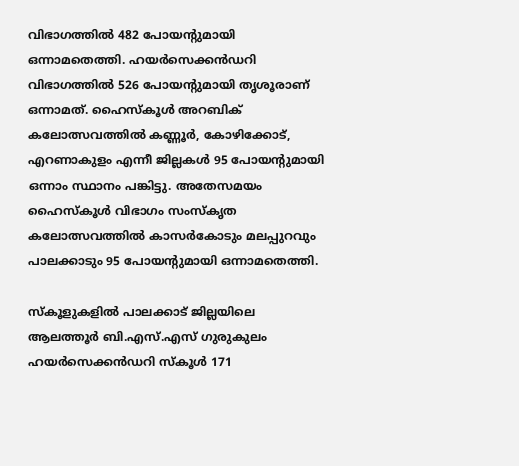വിഭാഗത്തിൽ 482 പോയൻ്റുമായി ഒന്നാമതെത്തി. ഹയർസെക്കൻഡറി വിഭാഗത്തിൽ 526 പോയൻ്റുമായി തൃശൂരാണ് ഒന്നാമത്. ഹൈസ്കൂൾ അറബിക് കലോത്സവത്തിൽ കണ്ണൂർ, കോഴിക്കോട്, എറണാകുളം എന്നീ ജില്ലകൾ 95 പോയൻ്റുമായി ഒന്നാം സ്ഥാനം പങ്കിട്ടു. അതേസമയം ഹൈസ്കൂൾ വിഭാഗം സംസ്കൃത കലോത്സവത്തിൽ കാസർകോടും മലപ്പുറവും പാലക്കാടും 95 പോയൻ്റുമായി ഒന്നാമതെത്തി.

സ്കൂളുകളിൽ പാലക്കാട് ജില്ലയിലെ ആലത്തൂർ ബി.എസ്.എസ് ഗുരുകുലം ഹയർസെക്കൻഡറി സ്കൂൾ 171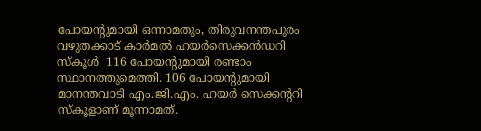പോയൻ്റുമായി ഒന്നാമതും, തിരുവനന്തപുരം വഴുതക്കാട് കാർമൽ ഹയർസെക്കൻഡറി സ്കൂൾ  116 പോയൻ്റുമായി രണ്ടാം സ്ഥാനത്തുമെത്തി. 106 പോയൻ്റുമായി മാനന്തവാടി എം.ജി.എം. ഹയർ സെക്കന്ററി സ്കൂളാണ് മൂന്നാമത്.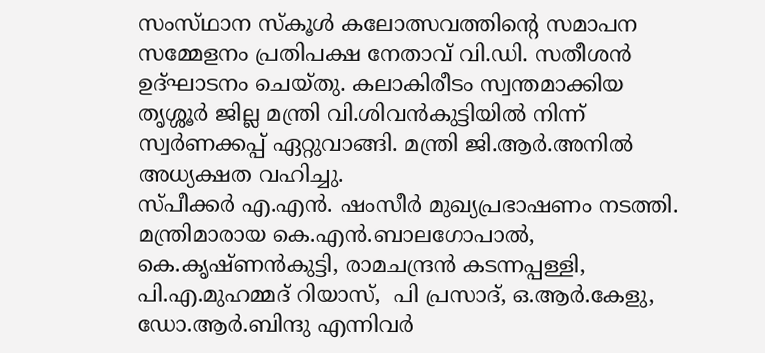സംസ്‌ഥാന സ്കൂൾ കലോത്സവത്തിന്റെ സമാപന സമ്മേളനം പ്രതിപക്ഷ നേതാവ് വി.ഡി. സതീശൻ ഉദ്ഘാടനം ചെയ്തു. കലാകിരീടം സ്വന്തമാക്കിയ തൃശ്ശൂർ ജില്ല മന്ത്രി വി.ശിവന്‍കുട്ടിയില്‍ നിന്ന് സ്വര്‍ണക്കപ്പ് ഏറ്റുവാങ്ങി. മന്ത്രി ജി.ആര്‍.അനില്‍ അധ്യക്ഷത വഹിച്ചു.
സ്പീക്കര്‍ എ.എന്‍. ഷംസീര്‍ മുഖ്യപ്രഭാഷണം നടത്തി. മന്ത്രിമാരായ കെ.എന്‍.ബാലഗോപാല്‍, കെ.കൃഷ്ണന്‍കുട്ടി, രാമചന്ദ്രന്‍ കടന്നപ്പള്ളി, പി.എ.മുഹമ്മദ് റിയാസ്,  പി പ്രസാദ്, ഒ.ആര്‍.കേളു, ഡോ.ആർ.ബിന്ദു എന്നിവര്‍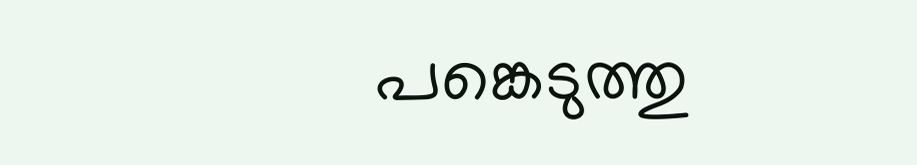പങ്കെടുത്തു